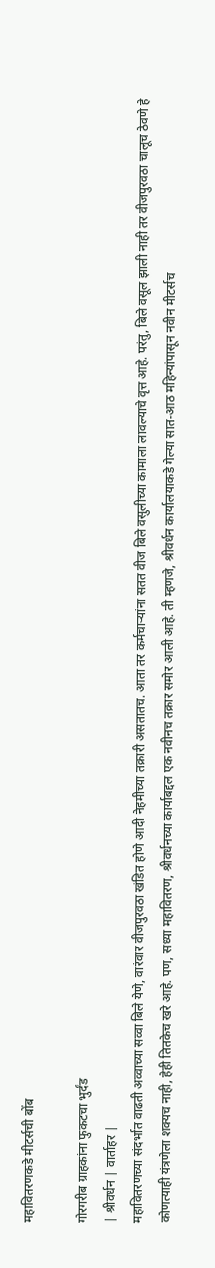महावितरणकडे मीटर्सची बोंब

गोरगरीब ग्राहकांना फुकटचा भुर्दंड
| श्रीवर्धन | वार्ताहर |
महावितरणच्या संदर्भात वाढती अव्वाच्या सव्वा बिले येणे, वारंवार वीजपुरवठा खंडित होणे आदी नेहमीच्या तक्रारी असतातच. आता तर कर्मचार्‍यांना सतत वीज बिले वसुलीच्या कामाला लावल्याचे वृत्त आहे. परंतु, बिले वसूल झाली नाही तर वीजपुरवठा चालूच ठेवणे हे कोणत्याही यंत्रणेला शक्यच नाही, हेही तितकेच खरे आहे. पण, सध्या महावितरण, श्रीवर्धनच्या कार्याबद्दल एक नवीनच तक्रार समोर आली आहे. ती म्हणजे, श्रीवर्धन कार्यालयाकडे गेल्या सात-आठ महिन्यांपासून नवीन मीटर्सच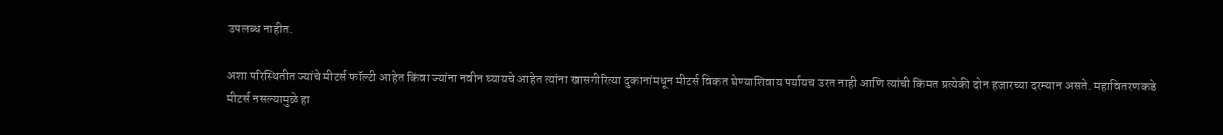उपलब्ध नाहीत.

अशा परिस्थितीत ज्यांचे मीटर्स फॉल्टी आहेत किंवा ज्यांना नवीन घ्यायचे आहेत त्यांना खासगीरित्या दुकानांमधून मीटर्स विकत घेण्याशिवाय पर्यायच उरत नाही आणि त्यांची किंमत प्रत्येकी दोन हजारच्या दरम्यान असते. महावितरणकडे मीटर्स नसल्यामुळे हा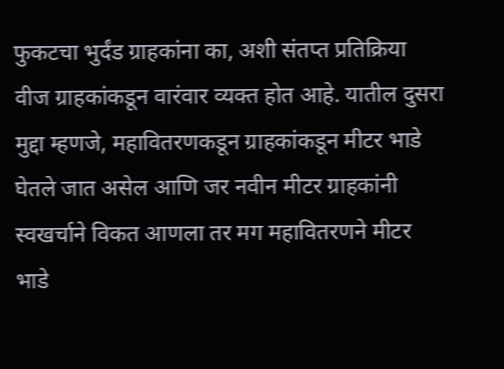फुकटचा भुर्दंड ग्राहकांना का, अशी संतप्त प्रतिक्रिया वीज ग्राहकांकडून वारंवार व्यक्त होत आहे. यातील दुसरा मुद्दा म्हणजे, महावितरणकडून ग्राहकांकडून मीटर भाडे घेतले जात असेल आणि जर नवीन मीटर ग्राहकांनी स्वखर्चाने विकत आणला तर मग महावितरणने मीटर भाडे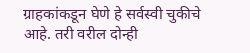ग्राहकांकडून घेणे हे सर्वस्वी चुकीचे आहे. तरी वरील दोन्ही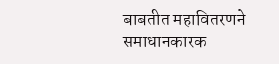बाबतीत महावितरणने समाधानकारक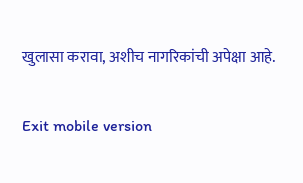खुलासा करावा, अशीच नागरिकांची अपेक्षा आहे.

Exit mobile version